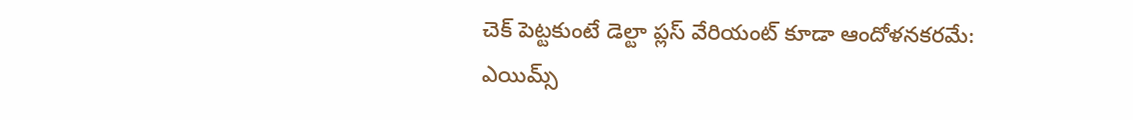చెక్‌ పెట్టకుంటే డెల్టా ప్లస్‌ వేరియంట్‌ కూడా ఆందోళనకరమే: ఎయిమ్స్‌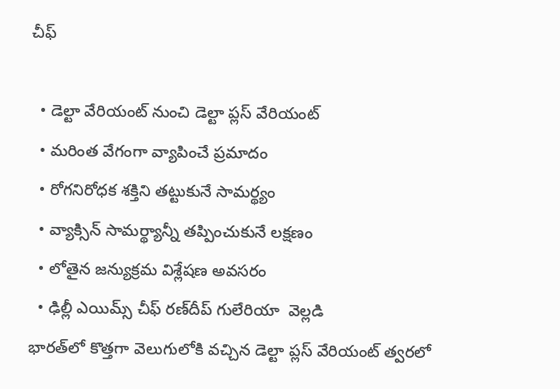చీఫ్‌

  • డెల్టా వేరియంట్‌ నుంచి డెల్టా ప్లస్‌ వేరియంట్‌
  • మరింత వేగంగా వ్యాపించే ప్రమాదం
  • రోగనిరోధక శక్తిని తట్టుకునే సామర్థ్యం
  • వ్యాక్సిన్‌ సామర్థ్యాన్నీ తప్పించుకునే లక్షణం
  • లోతైన జన్యుక్రమ విశ్లేషణ అవసరం
  • ఢిల్లీ ఎయిమ్స్‌ చీఫ్‌ రణ్‌దీప్‌ గులేరియా  వెల్లడి
భారత్‌లో కొత్తగా వెలుగులోకి వచ్చిన డెల్టా ప్లస్‌ వేరియంట్‌ త్వరలో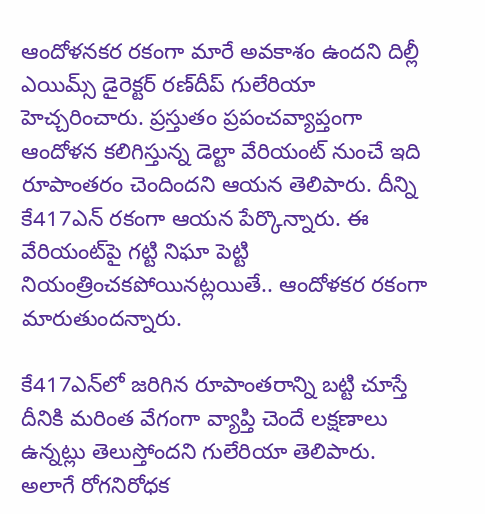ఆందోళనకర రకంగా మారే అవకాశం ఉందని దిల్లీ ఎయిమ్స్ డైరెక్టర్‌ రణ్‌దీప్‌ గులేరియా హెచ్చరించారు. ప్రస్తుతం ప్రపంచవ్యాప్తంగా ఆందోళన కలిగిస్తున్న డెల్టా వేరియంట్‌ నుంచే ఇది రూపాంతరం చెందిందని ఆయన తెలిపారు. దీన్ని కే417ఎన్‌ రకంగా ఆయన పేర్కొన్నారు. ఈ వేరియంట్‌పై గట్టి నిఘా పెట్టి నియంత్రించకపోయినట్లయితే.. ఆందోళకర రకంగా మారుతుందన్నారు.

కే417ఎన్‌లో జరిగిన రూపాంతరాన్ని బట్టి చూస్తే దీనికి మరింత వేగంగా వ్యాప్తి చెందే లక్షణాలు ఉన్నట్లు తెలుస్తోందని గులేరియా తెలిపారు. అలాగే రోగనిరోధక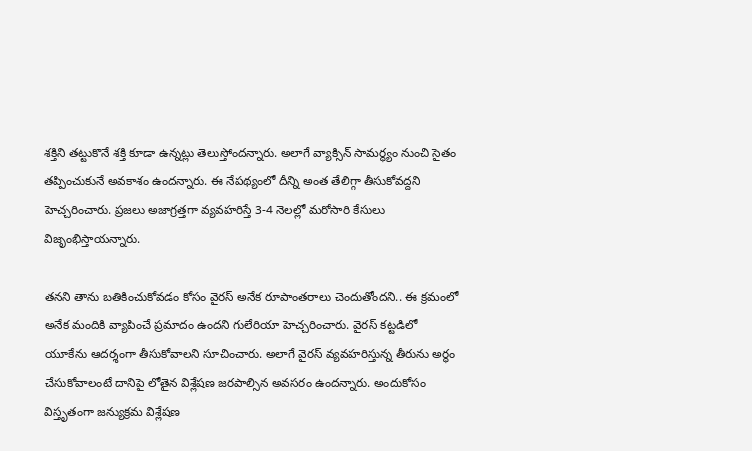శక్తిని తట్టుకొనే శక్తి కూడా ఉన్నట్లు తెలుస్తోందన్నారు. అలాగే వ్యాక్సిన్‌ సామర్థ్యం నుంచి సైతం తప్పించుకునే అవకాశం ఉందన్నారు. ఈ నేపథ్యంలో దీన్ని అంత తేలిగ్గా తీసుకోవద్దని హెచ్చరించారు. ప్రజలు అజాగ్రత్తగా వ్యవహరిస్తే 3-4 నెలల్లో మరోసారి కేసులు విజృంభిస్తాయన్నారు.

తనని తాను బతికించుకోవడం కోసం వైరస్‌ అనేక రూపాంతరాలు చెందుతోందని.. ఈ క్రమంలో అనేక మందికి వ్యాపించే ప్రమాదం ఉందని గులేరియా హెచ్చరించారు. వైరస్‌ కట్టడిలో యూకేను ఆదర్శంగా తీసుకోవాలని సూచించారు. అలాగే వైరస్‌ వ్యవహరిస్తున్న తీరును అర్థం చేసుకోవాలంటే దానిపై లోతైన విశ్లేషణ జరపాల్సిన అవసరం ఉందన్నారు. అందుకోసం విస్తృతంగా జన్యుక్రమ విశ్లేషణ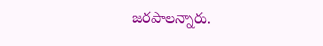జరపాలన్నారు.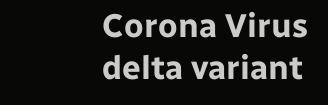Corona Virus
delta variant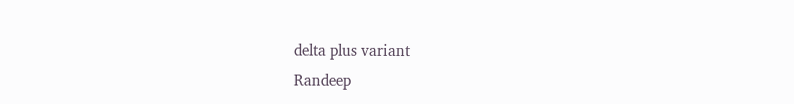delta plus variant
Randeep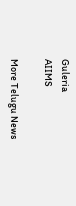Guleria
AIIMS

More Telugu News